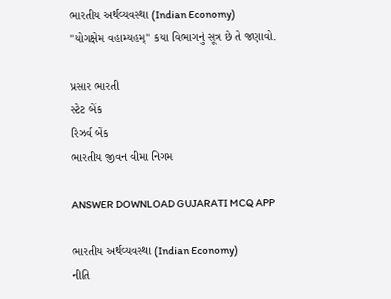ભારતીય અર્થવ્યવસ્થા (Indian Economy)
"યોગક્ષેમ વહામ્યહમ્" કયા વિભાગનું સૂત્ર છે તે જણાવો.

પ્રસાર ભારતી
સ્ટેટ બેંક
રિઝર્વ બેંક
ભારતીય જીવન વીમા નિગમ

ANSWER DOWNLOAD GUJARATI MCQ APP

ભારતીય અર્થવ્યવસ્થા (Indian Economy)
નીતિ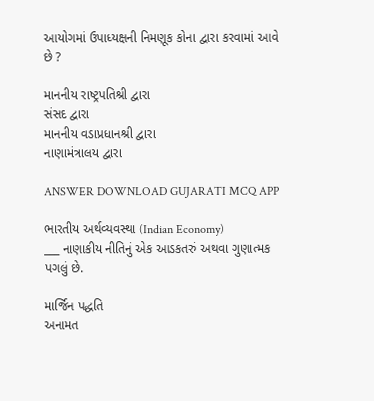આયોગમાં ઉપાધ્યક્ષની નિમણૂક કોના દ્વારા કરવામાં આવે છે ?

માનનીય રાષ્ટ્રપતિશ્રી દ્વારા
સંસદ દ્વારા
માનનીય વડાપ્રધાનશ્રી દ્વારા
નાણામંત્રાલય દ્વારા

ANSWER DOWNLOAD GUJARATI MCQ APP

ભારતીય અર્થવ્યવસ્થા (Indian Economy)
___ નાણાકીય નીતિનું એક આડકતરું અથવા ગુણાત્મક પગલું છે.

માર્જિન પદ્ધતિ
અનામત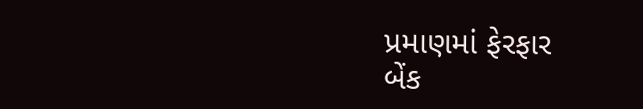પ્રમાણમાં ફેરફાર
બેંક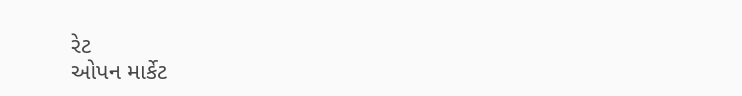રેટ
ઓપન માર્કેટ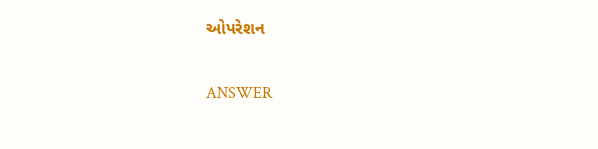ઓપરેશન

ANSWER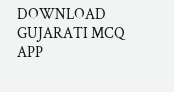DOWNLOAD GUJARATI MCQ APP